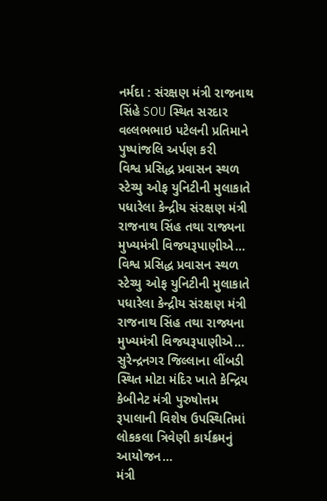નર્મદા : સંરક્ષણ મંત્રી રાજનાથ સિંહે SOU સ્થિત સરદાર વલ્લભભાઇ પટેલની પ્રતિમાને પુષ્પાંજલિ અર્પણ કરી
વિશ્વ પ્રસિદ્ધ પ્રવાસન સ્થળ સ્ટેચ્યુ ઓફ યુનિટીની મુલાકાતે પધારેલા કેન્દ્રીય સંરક્ષણ મંત્રી રાજનાથ સિંહ તથા રાજ્યના મુખ્યમંત્રી વિજયરૂપાણીએ…
વિશ્વ પ્રસિદ્ધ પ્રવાસન સ્થળ સ્ટેચ્યુ ઓફ યુનિટીની મુલાકાતે પધારેલા કેન્દ્રીય સંરક્ષણ મંત્રી રાજનાથ સિંહ તથા રાજ્યના મુખ્યમંત્રી વિજયરૂપાણીએ…
સુરેન્દ્રનગર જિલ્લાના લીંબડી સ્થિત મોટા મંદિર ખાતે કેન્દ્રિય કેબીનેટ મંત્રી પુરુષોત્તમ રૂપાલાની વિશેષ ઉપસ્થિતિમાં લોકકલા ત્રિવેણી કાર્યક્રમનું આયોજન…
મંત્રી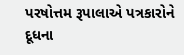પરષોત્તમ રૂપાલાએ પત્રકારોને દૂધના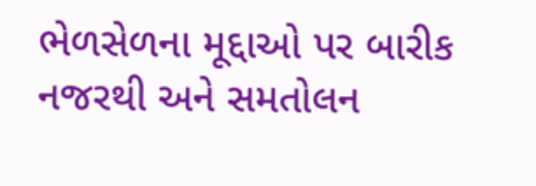ભેળસેળના મૂદ્દાઓ પર બારીક નજરથી અને સમતોલન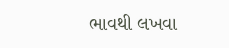ભાવથી લખવા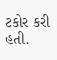ટકોર કરી હતી.